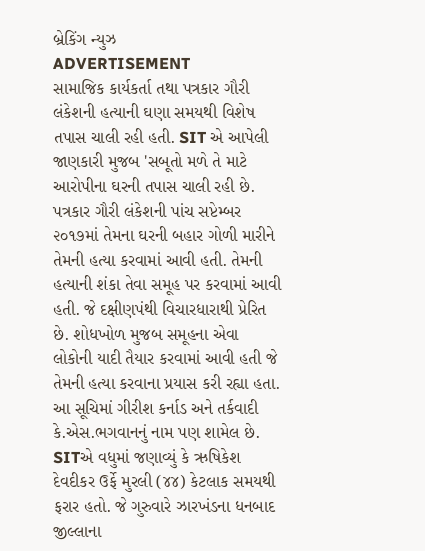બ્રેકિંગ ન્યુઝ
ADVERTISEMENT
સામાજિક કાર્યકર્તા તથા પત્રકાર ગૌરી લંકેશની હત્યાની ઘણા સમયથી વિશેષ તપાસ ચાલી રહી હતી. SIT એ આપેલી જાણકારી મુજબ 'સબૂતો મળે તે માટે આરોપીના ઘરની તપાસ ચાલી રહી છે. પત્રકાર ગૌરી લંકેશની પાંચ સપ્ટેમ્બર ૨૦૧૭માં તેમના ઘરની બહાર ગોળી મારીને તેમની હત્યા કરવામાં આવી હતી. તેમની હત્યાની શંકા તેવા સમૂહ પર કરવામાં આવી હતી. જે દક્ષીણપંથી વિચારધારાથી પ્રેરિત છે. શોધખોળ મુજબ સમૂહના એવા લોકોની યાદી તૈયાર કરવામાં આવી હતી જે તેમની હત્યા કરવાના પ્રયાસ કરી રહ્યા હતા. આ સૂચિમાં ગીરીશ કર્નાડ અને તર્કવાદી કે.એસ.ભગવાનનું નામ પણ શામેલ છે. SITએ વધુમાં જણાવ્યું કે ઋષિકેશ દેવદીકર ઉર્ફે મુરલી (૪૪) કેટલાક સમયથી ફરાર હતો. જે ગુરુવારે ઝારખંડના ધનબાદ જીલ્લાના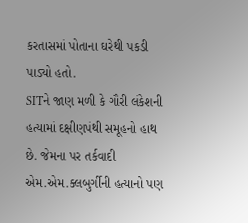કરતાસમાં પોતાના ઘરેથી પકડી પાડ્યો હતો.
SITને જાણ મળી કે ગૌરી લંકેશની હત્યામાં દક્ષીણપંથી સમૂહનો હાથ છે. જેમના પર તર્કવાદી એમ.એમ.ક્લબુર્ગીની હત્યાનો પણ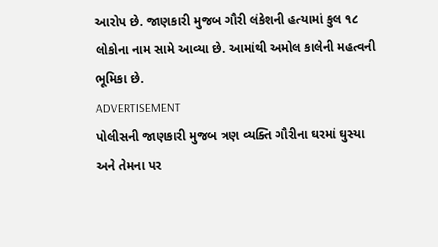આરોપ છે. જાણકારી મુજબ ગૌરી લંકેશની હત્યામાં કુલ ૧૮ લોકોના નામ સામે આવ્યા છે. આમાંથી અમોલ કાલેની મહત્વની ભૂમિકા છે.
ADVERTISEMENT
પોલીસની જાણકારી મુજબ ત્રણ વ્યક્તિ ગૌરીના ઘરમાં ઘુસ્યા અને તેમના પર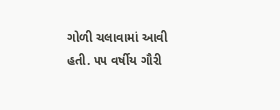ગોળી ચલાવામાં આવી હતી. ૫૫ વર્ષીય ગૌરી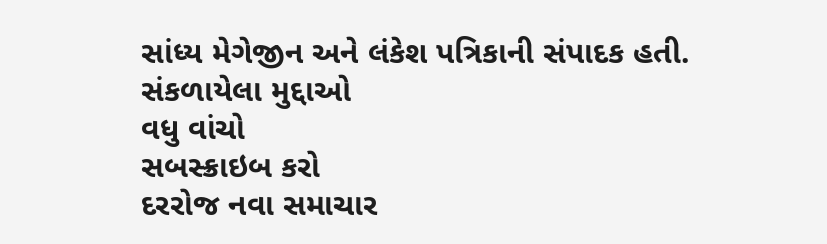સાંધ્ય મેગેજીન અને લંકેશ પત્રિકાની સંપાદક હતી.
સંકળાયેલા મુદ્દાઓ
વધુ વાંચો
સબસ્ક્રાઇબ કરો
દરરોજ નવા સમાચાર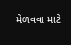મેળવવા માટે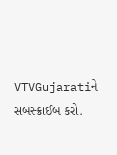VTVGujaratiને સબસ્ક્રાઈબ કરો.